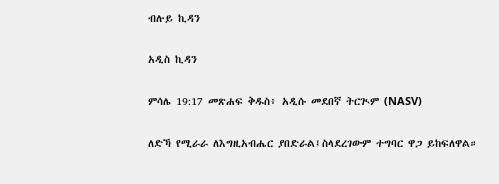ብሉይ ኪዳን

አዲስ ኪዳን

ምሳሌ 19:17 መጽሐፍ ቅዱስ፥ አዲሱ መደበኛ ትርጒም (NASV)

ለድኻ የሚራራ ለእግዚአብሔር ያበድራል፤ስላደረገውም ተግባር ዋጋ ይከፍለዋል።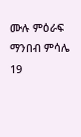ሙሉ ምዕራፍ ማንበብ ምሳሌ 19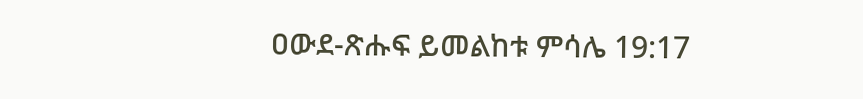ዐውደ-ጽሑፍ ይመልከቱ ምሳሌ 19:17